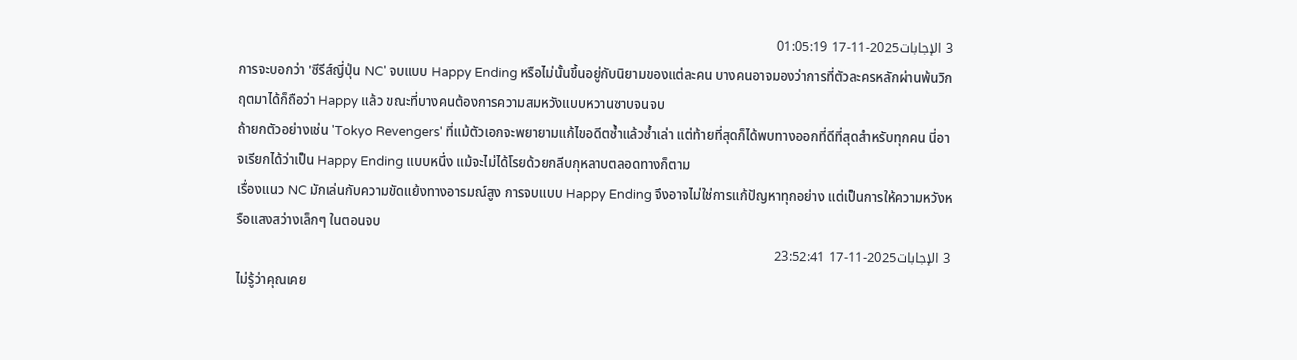3 الإجابات2025-11-17 01:05:19
การจะบอกว่า 'ซีรีส์ญี่ปุ่น NC' จบแบบ Happy Ending หรือไม่นั้นขึ้นอยู่กับนิยามของแต่ละคน บางคนอาจมองว่าการที่ตัวละครหลักผ่านพ้นวิกฤตมาได้ก็ถือว่า Happy แล้ว ขณะที่บางคนต้องการความสมหวังแบบหวานซาบจนจบ
ถ้ายกตัวอย่างเช่น 'Tokyo Revengers' ที่แม้ตัวเอกจะพยายามแก้ไขอดีตซ้ำแล้วซ้ำเล่า แต่ท้ายที่สุดก็ได้พบทางออกที่ดีที่สุดสำหรับทุกคน นี่อาจเรียกได้ว่าเป็น Happy Ending แบบหนึ่ง แม้จะไม่ได้โรยด้วยกลีบกุหลาบตลอดทางก็ตาม
เรื่องแนว NC มักเล่นกับความขัดแย้งทางอารมณ์สูง การจบแบบ Happy Ending จึงอาจไม่ใช่การแก้ปัญหาทุกอย่าง แต่เป็นการให้ความหวังหรือแสงสว่างเล็กๆ ในตอนจบ
3 الإجابات2025-11-17 23:52:41
ไม่รู้ว่าคุณเคย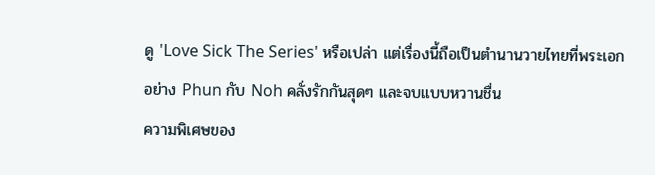ดู 'Love Sick The Series' หรือเปล่า แต่เรื่องนี้ถือเป็นตำนานวายไทยที่พระเอกอย่าง Phun กับ Noh คลั่งรักกันสุดๆ และจบแบบหวานชื่น
ความพิเศษของ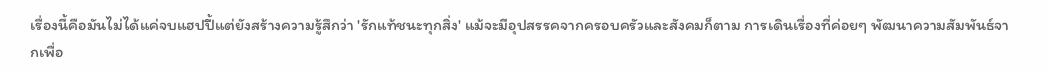เรื่องนี้คือมันไม่ได้แค่จบแฮปปี้แต่ยังสร้างความรู้สึกว่า 'รักแท้ชนะทุกสิ่ง' แม้จะมีอุปสรรคจากครอบครัวและสังคมก็ตาม การเดินเรื่องที่ค่อยๆ พัฒนาความสัมพันธ์จากเพื่อ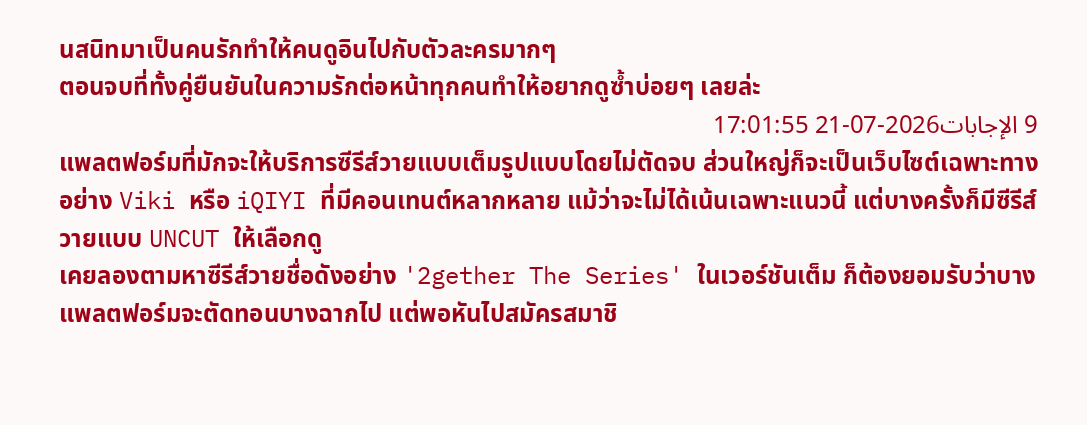นสนิทมาเป็นคนรักทำให้คนดูอินไปกับตัวละครมากๆ
ตอนจบที่ทั้งคู่ยืนยันในความรักต่อหน้าทุกคนทำให้อยากดูซ้ำบ่อยๆ เลยล่ะ
9 الإجابات2026-07-21 17:01:55
แพลตฟอร์มที่มักจะให้บริการซีรีส์วายแบบเต็มรูปแบบโดยไม่ตัดจบ ส่วนใหญ่ก็จะเป็นเว็บไซต์เฉพาะทางอย่าง Viki หรือ iQIYI ที่มีคอนเทนต์หลากหลาย แม้ว่าจะไม่ได้เน้นเฉพาะแนวนี้ แต่บางครั้งก็มีซีรีส์วายแบบ UNCUT ให้เลือกดู
เคยลองตามหาซีรีส์วายชื่อดังอย่าง '2gether The Series' ในเวอร์ชันเต็ม ก็ต้องยอมรับว่าบางแพลตฟอร์มจะตัดทอนบางฉากไป แต่พอหันไปสมัครสมาชิ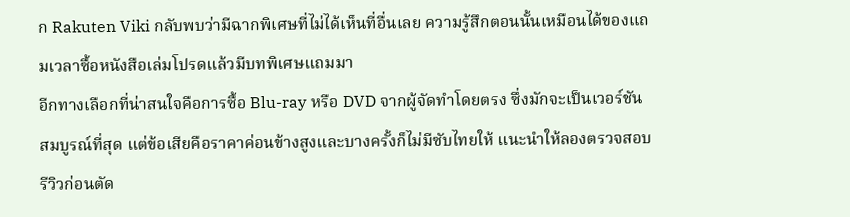ก Rakuten Viki กลับพบว่ามีฉากพิเศษที่ไม่ได้เห็นที่อื่นเลย ความรู้สึกตอนนั้นเหมือนได้ของแถมเวลาซื้อหนังสือเล่มโปรดแล้วมีบทพิเศษแถมมา
อีกทางเลือกที่น่าสนใจคือการซื้อ Blu-ray หรือ DVD จากผู้จัดทำโดยตรง ซึ่งมักจะเป็นเวอร์ชันสมบูรณ์ที่สุด แต่ข้อเสียคือราคาค่อนข้างสูงและบางครั้งก็ไม่มีซับไทยให้ แนะนำให้ลองตรวจสอบรีวิวก่อนตัด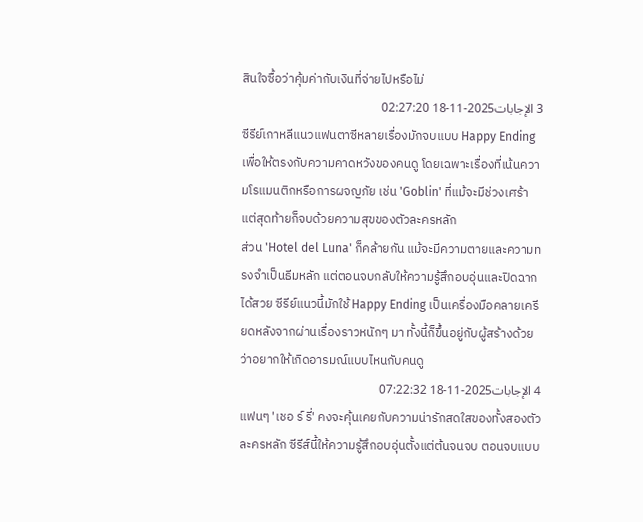สินใจซื้อว่าคุ้มค่ากับเงินที่จ่ายไปหรือไม่
3 الإجابات2025-11-18 02:27:20
ซีรีย์เกาหลีแนวแฟนตาซีหลายเรื่องมักจบแบบ Happy Ending เพื่อให้ตรงกับความคาดหวังของคนดู โดยเฉพาะเรื่องที่เน้นความโรแมนติกหรือการผจญภัย เช่น 'Goblin' ที่แม้จะมีช่วงเศร้า แต่สุดท้ายก็จบด้วยความสุขของตัวละครหลัก
ส่วน 'Hotel del Luna' ก็คล้ายกัน แม้จะมีความตายและความทรงจำเป็นธีมหลัก แต่ตอนจบกลับให้ความรู้สึกอบอุ่นและปิดฉากได้สวย ซีรีย์แนวนี้มักใช้ Happy Ending เป็นเครื่องมือคลายเครียดหลังจากผ่านเรื่องราวหนักๆ มา ทั้งนี้ก็ขึ้นอยู่กับผู้สร้างด้วยว่าอยากให้เกิดอารมณ์แบบไหนกับคนดู
4 الإجابات2025-11-18 07:22:32
แฟนๆ 'เชอ ร์ รี่' คงจะคุ้นเคยกับความน่ารักสดใสของทั้งสองตัวละครหลัก ซีรีส์นี้ให้ความรู้สึกอบอุ่นตั้งแต่ต้นจนจบ ตอนจบแบบ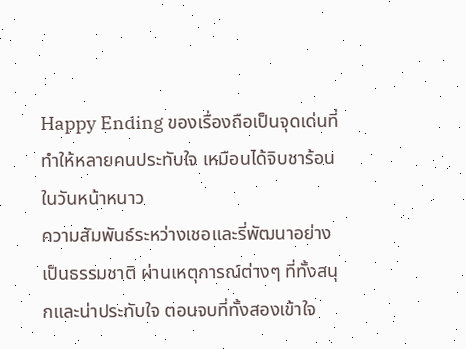Happy Ending ของเรื่องถือเป็นจุดเด่นที่ทำให้หลายคนประทับใจ เหมือนได้จิบชาร้อนในวันหน้าหนาว
ความสัมพันธ์ระหว่างเชอและรี่พัฒนาอย่างเป็นธรรมชาติ ผ่านเหตุการณ์ต่างๆ ที่ทั้งสนุกและน่าประทับใจ ตอนจบที่ทั้งสองเข้าใจ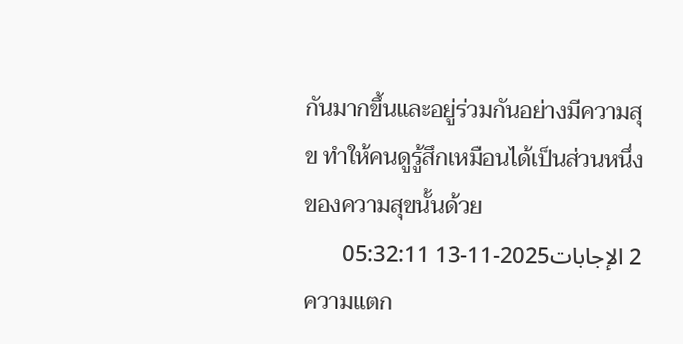กันมากขึ้นและอยู่ร่วมกันอย่างมีความสุข ทำให้คนดูรู้สึกเหมือนได้เป็นส่วนหนึ่งของความสุขนั้นด้วย
2 الإجابات2025-11-13 05:32:11
ความแตก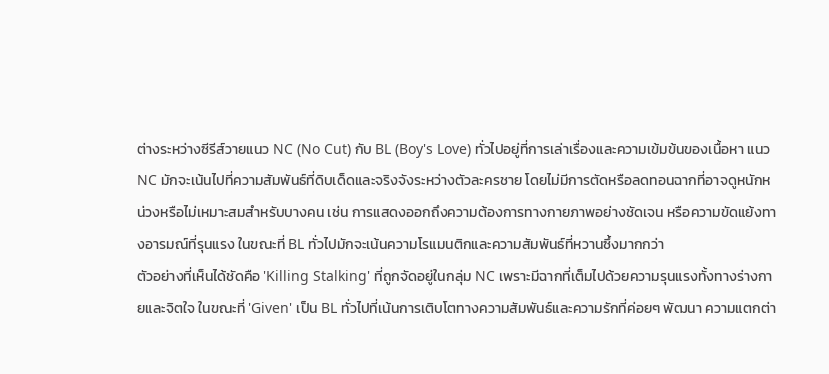ต่างระหว่างซีรีส์วายแนว NC (No Cut) กับ BL (Boy's Love) ทั่วไปอยู่ที่การเล่าเรื่องและความเข้มข้นของเนื้อหา แนว NC มักจะเน้นไปที่ความสัมพันธ์ที่ดิบเด็ดและจริงจังระหว่างตัวละครชาย โดยไม่มีการตัดหรือลดทอนฉากที่อาจดูหนักหน่วงหรือไม่เหมาะสมสำหรับบางคน เช่น การแสดงออกถึงความต้องการทางกายภาพอย่างชัดเจน หรือความขัดแย้งทางอารมณ์ที่รุนแรง ในขณะที่ BL ทั่วไปมักจะเน้นความโรแมนติกและความสัมพันธ์ที่หวานซึ้งมากกว่า
ตัวอย่างที่เห็นได้ชัดคือ 'Killing Stalking' ที่ถูกจัดอยู่ในกลุ่ม NC เพราะมีฉากที่เต็มไปด้วยความรุนแรงทั้งทางร่างกายและจิตใจ ในขณะที่ 'Given' เป็น BL ทั่วไปที่เน้นการเติบโตทางความสัมพันธ์และความรักที่ค่อยๆ พัฒนา ความแตกต่า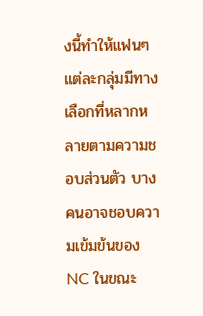งนี้ทำให้แฟนๆ แต่ละกลุ่มมีทางเลือกที่หลากหลายตามความชอบส่วนตัว บางคนอาจชอบความเข้มข้นของ NC ในขณะ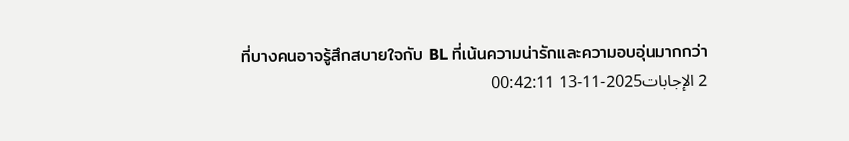ที่บางคนอาจรู้สึกสบายใจกับ BL ที่เน้นความน่ารักและความอบอุ่นมากกว่า
2 الإجابات2025-11-13 00:42:11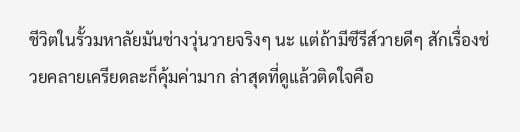ชีวิตในรั้วมหาลัยมันช่างวุ่นวายจริงๆ นะ แต่ถ้ามีซีรีส์วายดีๆ สักเรื่องช่วยคลายเครียดละก็คุ้มค่ามาก ล่าสุดที่ดูแล้วติดใจคือ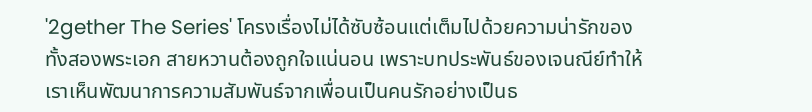'2gether The Series' โครงเรื่องไม่ได้ซับซ้อนแต่เต็มไปด้วยความน่ารักของทั้งสองพระเอก สายหวานต้องถูกใจแน่นอน เพราะบทประพันธ์ของเจนณีย์ทำให้เราเห็นพัฒนาการความสัมพันธ์จากเพื่อนเป็นคนรักอย่างเป็นธ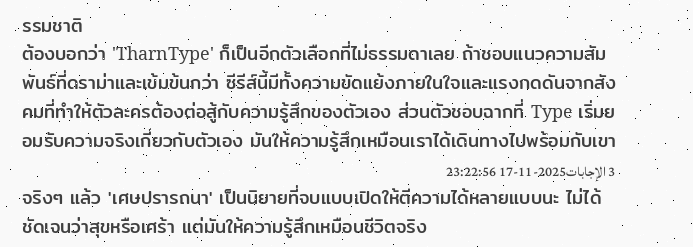รรมชาติ
ต้องบอกว่า 'TharnType' ก็เป็นอีกตัวเลือกที่ไม่ธรรมดาเลย ถ้าชอบแนวความสัมพันธ์ที่ดราม่าและเข้มข้นกว่า ซีรีส์นี้มีทั้งความขัดแย้งภายในใจและแรงกดดันจากสังคมที่ทำให้ตัวละครต้องต่อสู้กับความรู้สึกของตัวเอง ส่วนตัวชอบฉากที่ Type เริ่มยอมรับความจริงเกี่ยวกับตัวเอง มันให้ความรู้สึกเหมือนเราได้เดินทางไปพร้อมกับเขา
3 الإجابات2025-11-17 23:22:56
จริงๆ แล้ว 'เศษปรารถนา' เป็นนิยายที่จบแบบเปิดให้ตีความได้หลายแบบนะ ไม่ได้ชัดเจนว่าสุขหรือเศร้า แต่มันให้ความรู้สึกเหมือนชีวิตจริง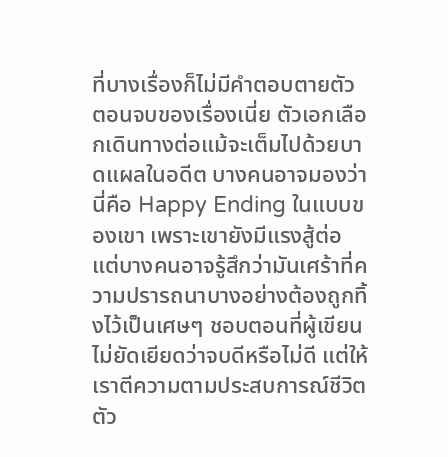ที่บางเรื่องก็ไม่มีคำตอบตายตัว
ตอนจบของเรื่องเนี่ย ตัวเอกเลือกเดินทางต่อแม้จะเต็มไปด้วยบาดแผลในอดีต บางคนอาจมองว่านี่คือ Happy Ending ในแบบของเขา เพราะเขายังมีแรงสู้ต่อ แต่บางคนอาจรู้สึกว่ามันเศร้าที่ความปรารถนาบางอย่างต้องถูกทิ้งไว้เป็นเศษๆ ชอบตอนที่ผู้เขียนไม่ยัดเยียดว่าจบดีหรือไม่ดี แต่ให้เราตีความตามประสบการณ์ชีวิตตัว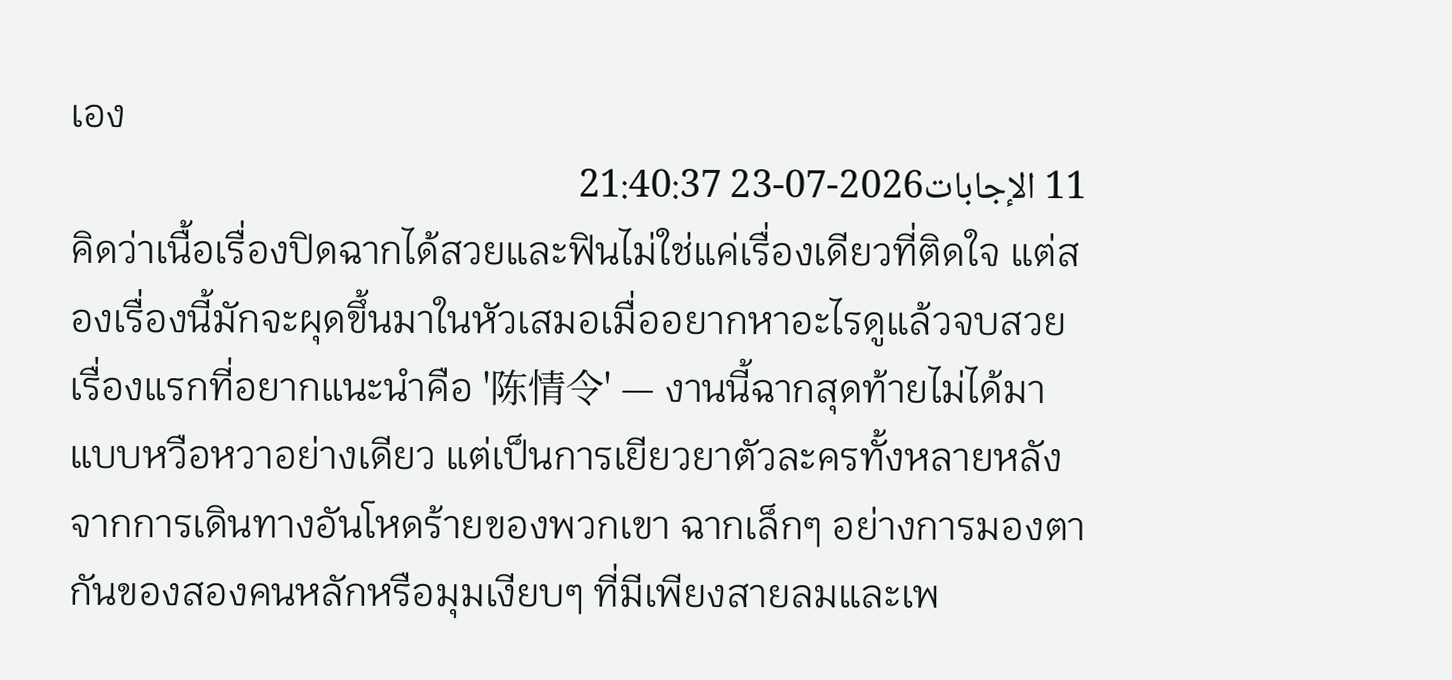เอง
11 الإجابات2026-07-23 21:40:37
คิดว่าเนื้อเรื่องปิดฉากได้สวยและฟินไม่ใช่แค่เรื่องเดียวที่ติดใจ แต่สองเรื่องนี้มักจะผุดขึ้นมาในหัวเสมอเมื่ออยากหาอะไรดูแล้วจบสวย เรื่องแรกที่อยากแนะนำคือ '陈情令' — งานนี้ฉากสุดท้ายไม่ได้มาแบบหวือหวาอย่างเดียว แต่เป็นการเยียวยาตัวละครทั้งหลายหลังจากการเดินทางอันโหดร้ายของพวกเขา ฉากเล็กๆ อย่างการมองตากันของสองคนหลักหรือมุมเงียบๆ ที่มีเพียงสายลมและเพ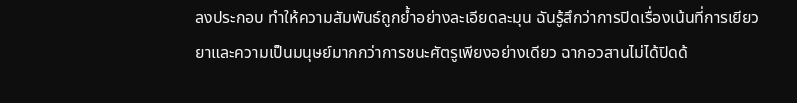ลงประกอบ ทำให้ความสัมพันธ์ถูกย้ำอย่างละเอียดละมุน ฉันรู้สึกว่าการปิดเรื่องเน้นที่การเยียวยาและความเป็นมนุษย์มากกว่าการชนะศัตรูเพียงอย่างเดียว ฉากอวสานไม่ได้ปิดด้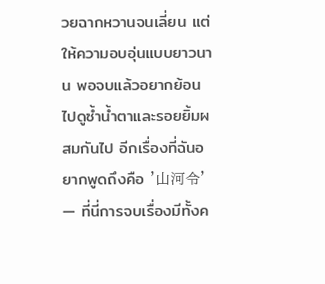วยฉากหวานจนเลี่ยน แต่ให้ความอบอุ่นแบบยาวนาน พอจบแล้วอยากย้อนไปดูซ้ำน้ำตาและรอยยิ้มผสมกันไป อีกเรื่องที่ฉันอยากพูดถึงคือ '山河令' — ที่นี่การจบเรื่องมีทั้งค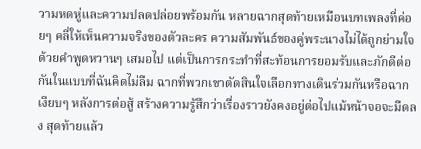วามหดหู่และความปลดปล่อยพร้อมกัน หลายฉากสุดท้ายเหมือนบทเพลงที่ค่อยๆ คลี่ให้เห็นความจริงของตัวละคร ความสัมพันธ์ของคู่พระนางไม่ได้ถูกย่ามใจด้วยคำพูดหวานๆ เสมอไป แต่เป็นการกระทำที่สะท้อนการยอมรับและภักดีต่อกันในแบบที่ฉันคิดไม่ลืม ฉากที่พวกเขาตัดสินใจเลือกทางเดินร่วมกันหรือฉากเงียบๆ หลังการต่อสู้ สร้างความรู้สึกว่าเรื่องราวยังคงอยู่ต่อไปแม้หน้าจอจะมืดลง สุดท้ายแล้ว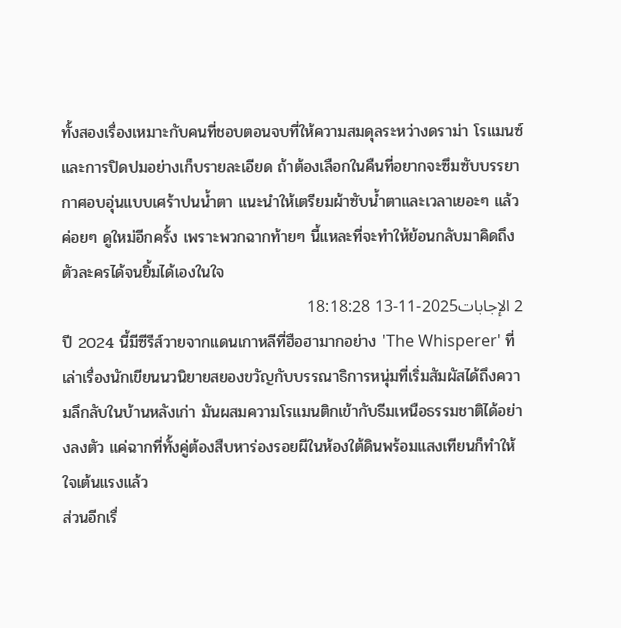ทั้งสองเรื่องเหมาะกับคนที่ชอบตอนจบที่ให้ความสมดุลระหว่างดราม่า โรแมนซ์ และการปิดปมอย่างเก็บรายละเอียด ถ้าต้องเลือกในคืนที่อยากจะซึมซับบรรยากาศอบอุ่นแบบเศร้าปนน้ำตา แนะนำให้เตรียมผ้าซับน้ำตาและเวลาเยอะๆ แล้วค่อยๆ ดูใหม่อีกครั้ง เพราะพวกฉากท้ายๆ นี้แหละที่จะทำให้ย้อนกลับมาคิดถึงตัวละครได้จนยิ้มได้เองในใจ
2 الإجابات2025-11-13 18:18:28
ปี 2024 นี้มีซีรีส์วายจากแดนเกาหลีที่ฮือฮามากอย่าง 'The Whisperer' ที่เล่าเรื่องนักเขียนนวนิยายสยองขวัญกับบรรณาธิการหนุ่มที่เริ่มสัมผัสได้ถึงความลึกลับในบ้านหลังเก่า มันผสมความโรแมนติกเข้ากับธีมเหนือธรรมชาติได้อย่างลงตัว แค่ฉากที่ทั้งคู่ต้องสืบหาร่องรอยผีในห้องใต้ดินพร้อมแสงเทียนก็ทำให้ใจเต้นแรงแล้ว
ส่วนอีกเรื่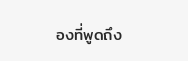องที่พูดถึง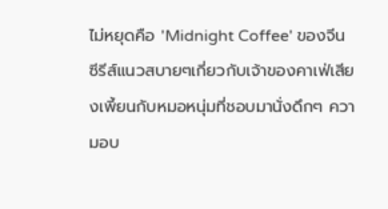ไม่หยุดคือ 'Midnight Coffee' ของจีน ซีรีส์แนวสบายๆเกี่ยวกับเจ้าของคาเฟ่เสียงเพี้ยนกับหมอหนุ่มที่ชอบมานั่งดึกๆ ความอบ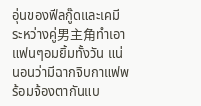อุ่นของฟีลกู๊ดและเคมีระหว่างคู่男主角ทำเอาแฟนๆอมยิ้มทั้งวัน แน่นอนว่ามีฉากจิบกาแฟพร้อมจ้องตากันแบ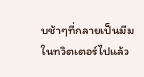บช้าๆที่กลายเป็นมีมในทวิตเตอร์ไปแล้ว